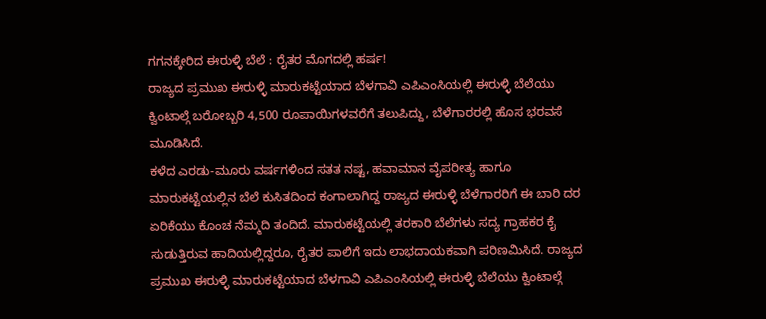ಗಗನಕ್ಕೇರಿದ ಈರುಳ್ಳಿ ಬೆಲೆ : ರೈತರ ಮೊಗದಲ್ಲಿ ಹರ್ಷ!
ರಾಜ್ಯದ ಪ್ರಮುಖ ಈರುಳ್ಳಿ ಮಾರುಕಟ್ಟೆಯಾದ ಬೆಳಗಾವಿ ಎಪಿಎಂಸಿಯಲ್ಲಿ ಈರುಳ್ಳಿ ಬೆಲೆಯು ಕ್ವಿಂಟಾಲ್ಗೆ ಬರೋಬ್ಬರಿ 4,500 ರೂಪಾಯಿಗಳವರೆಗೆ ತಲುಪಿದ್ದು, ಬೆಳೆಗಾರರಲ್ಲಿ ಹೊಸ ಭರವಸೆ ಮೂಡಿಸಿದೆ.
ಕಳೆದ ಎರಡು-ಮೂರು ವರ್ಷಗಳಿಂದ ಸತತ ನಷ್ಟ, ಹವಾಮಾನ ವೈಪರೀತ್ಯ ಹಾಗೂ ಮಾರುಕಟ್ಟೆಯಲ್ಲಿನ ಬೆಲೆ ಕುಸಿತದಿಂದ ಕಂಗಾಲಾಗಿದ್ದ ರಾಜ್ಯದ ಈರುಳ್ಳಿ ಬೆಳೆಗಾರರಿಗೆ ಈ ಬಾರಿ ದರ ಏರಿಕೆಯು ಕೊಂಚ ನೆಮ್ಮದಿ ತಂದಿದೆ. ಮಾರುಕಟ್ಟೆಯಲ್ಲಿ ತರಕಾರಿ ಬೆಲೆಗಳು ಸದ್ಯ ಗ್ರಾಹಕರ ಕೈ ಸುಡುತ್ತಿರುವ ಹಾದಿಯಲ್ಲಿದ್ದರೂ, ರೈತರ ಪಾಲಿಗೆ ಇದು ಲಾಭದಾಯಕವಾಗಿ ಪರಿಣಮಿಸಿದೆ. ರಾಜ್ಯದ ಪ್ರಮುಖ ಈರುಳ್ಳಿ ಮಾರುಕಟ್ಟೆಯಾದ ಬೆಳಗಾವಿ ಎಪಿಎಂಸಿಯಲ್ಲಿ ಈರುಳ್ಳಿ ಬೆಲೆಯು ಕ್ವಿಂಟಾಲ್ಗೆ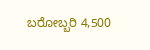ಬರೋಬ್ಬರಿ 4,500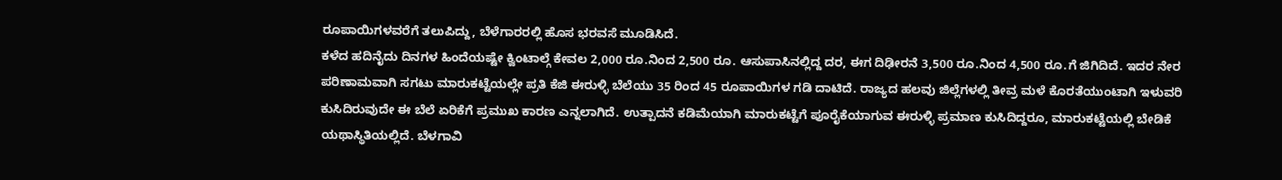ರೂಪಾಯಿಗಳವರೆಗೆ ತಲುಪಿದ್ದು, ಬೆಳೆಗಾರರಲ್ಲಿ ಹೊಸ ಭರವಸೆ ಮೂಡಿಸಿದೆ.
ಕಳೆದ ಹದಿನೈದು ದಿನಗಳ ಹಿಂದೆಯಷ್ಟೇ ಕ್ವಿಂಟಾಲ್ಗೆ ಕೇವಲ 2,000 ರೂ.ನಿಂದ 2,500 ರೂ. ಆಸುಪಾಸಿನಲ್ಲಿದ್ದ ದರ, ಈಗ ದಿಢೀರನೆ 3,500 ರೂ.ನಿಂದ 4,500 ರೂ.ಗೆ ಜಿಗಿದಿದೆ. ಇದರ ನೇರ ಪರಿಣಾಮವಾಗಿ ಸಗಟು ಮಾರುಕಟ್ಟೆಯಲ್ಲೇ ಪ್ರತಿ ಕೆಜಿ ಈರುಳ್ಳಿ ಬೆಲೆಯು 35 ರಿಂದ 45 ರೂಪಾಯಿಗಳ ಗಡಿ ದಾಟಿದೆ. ರಾಜ್ಯದ ಹಲವು ಜಿಲ್ಲೆಗಳಲ್ಲಿ ತೀವ್ರ ಮಳೆ ಕೊರತೆಯುಂಟಾಗಿ ಇಳುವರಿ ಕುಸಿದಿರುವುದೇ ಈ ಬೆಲೆ ಏರಿಕೆಗೆ ಪ್ರಮುಖ ಕಾರಣ ಎನ್ನಲಾಗಿದೆ. ಉತ್ಪಾದನೆ ಕಡಿಮೆಯಾಗಿ ಮಾರುಕಟ್ಟೆಗೆ ಪೂರೈಕೆಯಾಗುವ ಈರುಳ್ಳಿ ಪ್ರಮಾಣ ಕುಸಿದಿದ್ದರೂ, ಮಾರುಕಟ್ಟೆಯಲ್ಲಿ ಬೇಡಿಕೆ ಯಥಾಸ್ಥಿತಿಯಲ್ಲಿದೆ. ಬೆಳಗಾವಿ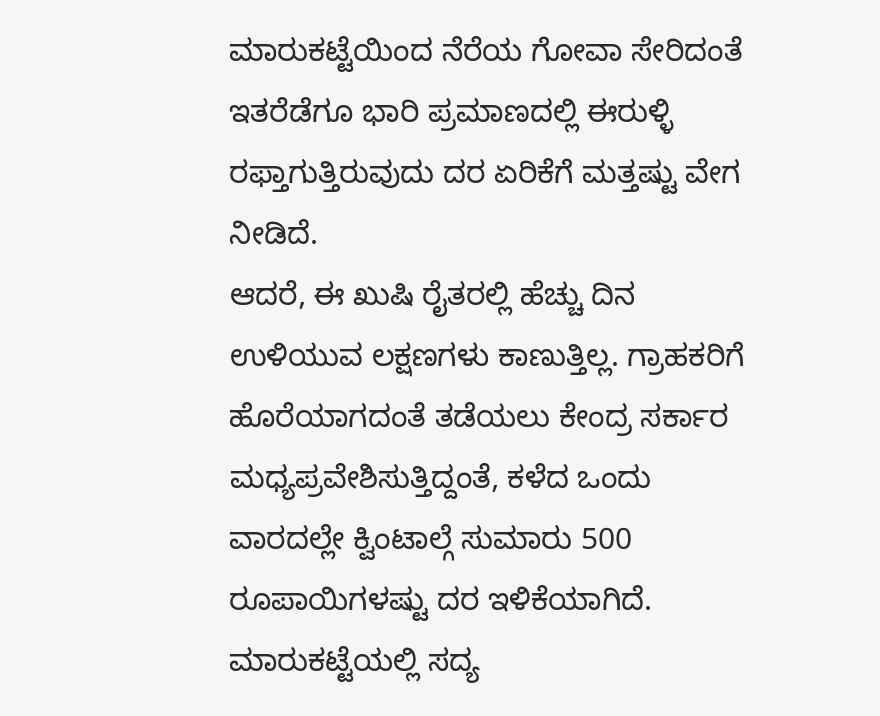ಮಾರುಕಟ್ಟೆಯಿಂದ ನೆರೆಯ ಗೋವಾ ಸೇರಿದಂತೆ ಇತರೆಡೆಗೂ ಭಾರಿ ಪ್ರಮಾಣದಲ್ಲಿ ಈರುಳ್ಳಿ ರಫ್ತಾಗುತ್ತಿರುವುದು ದರ ಏರಿಕೆಗೆ ಮತ್ತಷ್ಟು ವೇಗ ನೀಡಿದೆ.
ಆದರೆ, ಈ ಖುಷಿ ರೈತರಲ್ಲಿ ಹೆಚ್ಚು ದಿನ ಉಳಿಯುವ ಲಕ್ಷಣಗಳು ಕಾಣುತ್ತಿಲ್ಲ. ಗ್ರಾಹಕರಿಗೆ ಹೊರೆಯಾಗದಂತೆ ತಡೆಯಲು ಕೇಂದ್ರ ಸರ್ಕಾರ ಮಧ್ಯಪ್ರವೇಶಿಸುತ್ತಿದ್ದಂತೆ, ಕಳೆದ ಒಂದು ವಾರದಲ್ಲೇ ಕ್ವಿಂಟಾಲ್ಗೆ ಸುಮಾರು 500 ರೂಪಾಯಿಗಳಷ್ಟು ದರ ಇಳಿಕೆಯಾಗಿದೆ. ಮಾರುಕಟ್ಟೆಯಲ್ಲಿ ಸದ್ಯ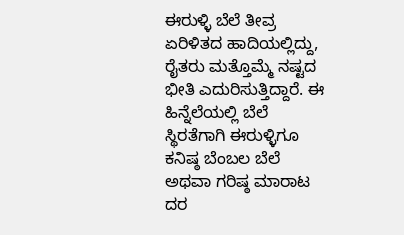ಈರುಳ್ಳಿ ಬೆಲೆ ತೀವ್ರ ಏರಿಳಿತದ ಹಾದಿಯಲ್ಲಿದ್ದು, ರೈತರು ಮತ್ತೊಮ್ಮೆ ನಷ್ಟದ ಭೀತಿ ಎದುರಿಸುತ್ತಿದ್ದಾರೆ. ಈ ಹಿನ್ನೆಲೆಯಲ್ಲಿ ಬೆಲೆ ಸ್ಥಿರತೆಗಾಗಿ ಈರುಳ್ಳಿಗೂ ಕನಿಷ್ಠ ಬೆಂಬಲ ಬೆಲೆ ಅಥವಾ ಗರಿಷ್ಠ ಮಾರಾಟ ದರ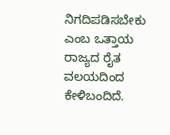ನಿಗದಿಪಡಿಸಬೇಕು ಎಂಬ ಒತ್ತಾಯ ರಾಜ್ಯದ ರೈತ ವಲಯದಿಂದ ಕೇಳಿಬಂದಿದೆ.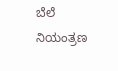ಬೆಲೆ ನಿಯಂತ್ರಣ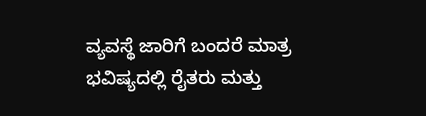ವ್ಯವಸ್ಥೆ ಜಾರಿಗೆ ಬಂದರೆ ಮಾತ್ರ ಭವಿಷ್ಯದಲ್ಲಿ ರೈತರು ಮತ್ತು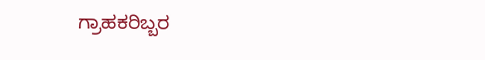ಗ್ರಾಹಕರಿಬ್ಬರ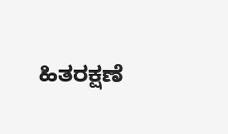ಹಿತರಕ್ಷಣೆ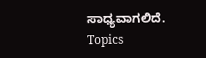ಸಾಧ್ಯವಾಗಲಿದೆ.
Topics